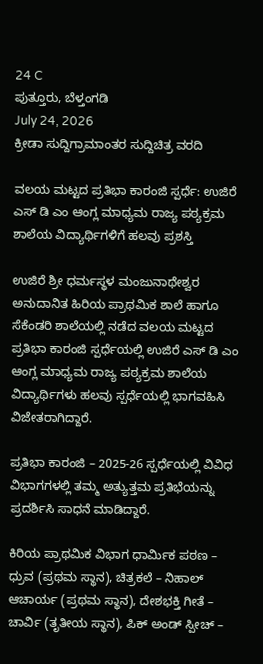24 C
ಪುತ್ತೂರು, ಬೆಳ್ತಂಗಡಿ
July 24, 2026
ಕ್ರೀಡಾ ಸುದ್ದಿಗ್ರಾಮಾಂತರ ಸುದ್ದಿಚಿತ್ರ ವರದಿ

ವಲಯ ಮಟ್ಟದ ಪ್ರತಿಭಾ ಕಾರಂಜಿ ಸ್ಪರ್ಧೆ: ಉಜಿರೆ ಎಸ್ ಡಿ ಎಂ ಆಂಗ್ಲ ಮಾಧ್ಯಮ ರಾಜ್ಯ ಪಠ್ಯಕ್ರಮ ಶಾಲೆಯ ವಿದ್ಯಾರ್ಥಿಗಳಿಗೆ ಹಲವು ಪ್ರಶಸ್ತಿ

ಉಜಿರೆ ಶ್ರೀ ಧರ್ಮಸ್ಥಳ ಮಂಜುನಾಥೇಶ್ವರ ಅನುದಾನಿತ ಹಿರಿಯ ಪ್ರಾಥಮಿಕ ಶಾಲೆ ಹಾಗೂ ಸೆಕೆಂಡರಿ ಶಾಲೆಯಲ್ಲಿ ನಡೆದ ವಲಯ ಮಟ್ಟದ ಪ್ರತಿಭಾ ಕಾರಂಜಿ ಸ್ಪರ್ಧೆಯಲ್ಲಿ ಉಜಿರೆ ಎಸ್ ಡಿ ಎಂ ಆಂಗ್ಲ ಮಾಧ್ಯಮ ರಾಜ್ಯ ಪಠ್ಯಕ್ರಮ ಶಾಲೆಯ ವಿದ್ಯಾರ್ಥಿಗಳು ಹಲವು ಸ್ಪರ್ಧೆಯಲ್ಲಿ ಭಾಗವಹಿಸಿ ವಿಜೇತರಾಗಿದ್ದಾರೆ.

ಪ್ರತಿಭಾ ಕಾರಂಜಿ – 2025-26 ಸ್ಪರ್ಧೆಯಲ್ಲಿ ವಿವಿಧ ವಿಭಾಗಗಳಲ್ಲಿ ತಮ್ಮ ಅತ್ಯುತ್ತಮ ಪ್ರತಿಭೆಯನ್ನು ಪ್ರದರ್ಶಿಸಿ ಸಾಧನೆ ಮಾಡಿದ್ದಾರೆ.

ಕಿರಿಯ ಪ್ರಾಥಮಿಕ ವಿಭಾಗ ಧಾರ್ಮಿಕ ಪಠಣ – ಧ್ರುವ (ಪ್ರಥಮ ಸ್ಥಾನ), ಚಿತ್ರಕಲೆ – ನಿಹಾಲ್ ಆಚಾರ್ಯ (ಪ್ರಥಮ ಸ್ಥಾನ), ದೇಶಭಕ್ತಿ ಗೀತೆ – ಚಾರ್ವಿ (ತೃತೀಯ ಸ್ಥಾನ), ಪಿಕ್ ಅಂಡ್ ಸ್ಪೀಚ್ –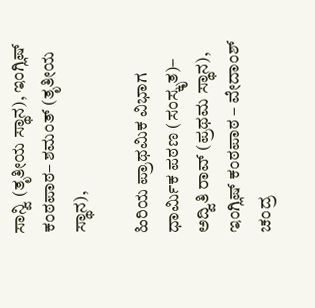ಸಾನ್ವಿ (ತೃತೀಯ ಸ್ಥಾನ), ಇಂಗ್ಲಿಷ್ ಕಂಠಪಾಠ– ಶಮಂತ್ (ತೃತೀಯ ಸ್ಥಾನ),

ಹಿರಿಯ ಪ್ರಾಥಮಿಕ ವಿಭಾಗ ಧಾರ್ಮಿಕ ಪಠಣ (ಸಂಸ್ಕೃತ)– ಅದ್ವಿತಿ ರಾವ್ (ಪ್ರಥಮ ಸ್ಥಾನ), ಇಂಗ್ಲಿಷ್ ಕಂಠಪಾಠ – ವೇದಾಂಶ್ ಚಂದ್ರ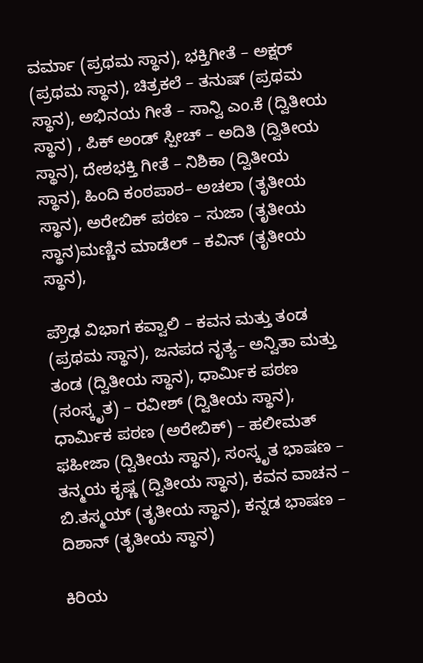ವರ್ಮಾ (ಪ್ರಥಮ ಸ್ಥಾನ), ಭಕ್ತಿಗೀತೆ – ಅಕ್ಷರ್ (ಪ್ರಥಮ ಸ್ಥಾನ), ಚಿತ್ರಕಲೆ – ತನುಷ್ (ಪ್ರಥಮ ಸ್ಥಾನ), ಅಭಿನಯ ಗೀತೆ – ಸಾನ್ವಿ ಎಂ.ಕೆ (ದ್ವಿತೀಯ ಸ್ಥಾನ) , ಪಿಕ್ ಅಂಡ್ ಸ್ಪೀಚ್ – ಅದಿತಿ (ದ್ವಿತೀಯ ಸ್ಥಾನ), ದೇಶಭಕ್ತಿ ಗೀತೆ – ನಿಶಿಕಾ (ದ್ವಿತೀಯ ಸ್ಥಾನ), ಹಿಂದಿ ಕಂಠಪಾಠ– ಅಚಲಾ (ತೃತೀಯ ಸ್ಥಾನ), ಅರೇಬಿಕ್ ಪಠಣ – ಸುಜಾ (ತೃತೀಯ ಸ್ಥಾನ)ಮಣ್ಣಿನ ಮಾಡೆಲ್ – ಕವಿನ್ (ತೃತೀಯ ಸ್ಥಾನ),

ಪ್ರೌಢ ವಿಭಾಗ ಕವ್ವಾಲಿ – ಕವನ ಮತ್ತು ತಂಡ (ಪ್ರಥಮ ಸ್ಥಾನ), ಜನಪದ ನೃತ್ಯ– ಅನ್ವಿತಾ ಮತ್ತು ತಂಡ (ದ್ವಿತೀಯ ಸ್ಥಾನ), ಧಾರ್ಮಿಕ ಪಠಣ (ಸಂಸ್ಕೃತ) – ರವೀಶ್ (ದ್ವಿತೀಯ ಸ್ಥಾನ), ಧಾರ್ಮಿಕ ಪಠಣ (ಅರೇಬಿಕ್) – ಹಲೀಮತ್ ಫಹೀಜಾ (ದ್ವಿತೀಯ ಸ್ಥಾನ), ಸಂಸ್ಕೃತ ಭಾಷಣ – ತನ್ಮಯ ಕೃಷ್ಣ (ದ್ವಿತೀಯ ಸ್ಥಾನ), ಕವನ ವಾಚನ – ಬಿ.ತಸ್ಮಯ್ (ತೃತೀಯ ಸ್ಥಾನ), ಕನ್ನಡ ಭಾಷಣ – ದಿಶಾನ್ (ತೃತೀಯ ಸ್ಥಾನ)

ಕಿರಿಯ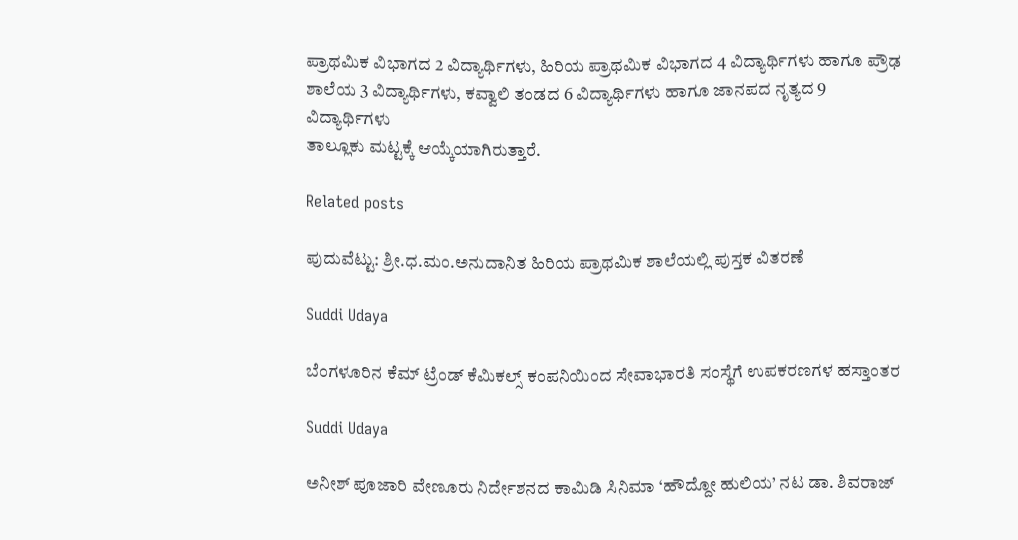ಪ್ರಾಥಮಿಕ ವಿಭಾಗದ 2 ವಿದ್ಯಾರ್ಥಿಗಳು, ಹಿರಿಯ ಪ್ರಾಥಮಿಕ ವಿಭಾಗದ 4 ವಿದ್ಯಾರ್ಥಿಗಳು ಹಾಗೂ ಪ್ರೌಢ ಶಾಲೆಯ 3 ವಿದ್ಯಾರ್ಥಿಗಳು, ಕವ್ವಾಲಿ ತಂಡದ 6 ವಿದ್ಯಾರ್ಥಿಗಳು ಹಾಗೂ ಜಾನಪದ ನೃತ್ಯದ 9 ವಿದ್ಯಾರ್ಥಿಗಳು
ತಾಲ್ಲೂಕು ಮಟ್ಟಕ್ಕೆ ಆಯ್ಕೆಯಾಗಿರುತ್ತಾರೆ.

Related posts

ಪುದುವೆಟ್ಟು: ಶ್ರೀ.ಧ.ಮಂ.ಅನುದಾನಿತ ಹಿರಿಯ ಪ್ರಾಥಮಿಕ ಶಾಲೆಯಲ್ಲಿ ಪುಸ್ತಕ ವಿತರಣೆ

Suddi Udaya

ಬೆಂಗಳೂರಿನ ಕೆಮ್ ಟ್ರೆಂಡ್ ಕೆಮಿಕಲ್ಸ್ ಕಂಪನಿಯಿಂದ ಸೇವಾಭಾರತಿ ಸಂಸ್ಥೆಗೆ ಉಪಕರಣಗಳ ಹಸ್ತಾಂತರ

Suddi Udaya

ಅನೀಶ್ ಪೂಜಾರಿ ವೇಣೂರು ನಿರ್ದೇಶನದ ಕಾಮಿಡಿ ಸಿನಿಮಾ ‘ಹೌದ್ದೋ ಹುಲಿಯ’ ನಟ ಡಾ. ಶಿವರಾಜ್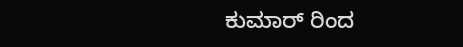ಕುಮಾರ್ ರಿಂದ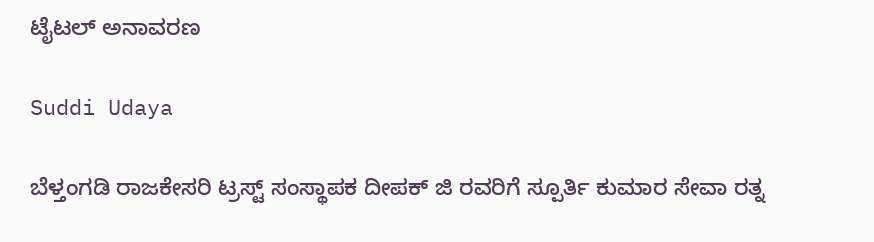ಟೈಟಲ್ ಅನಾವರಣ

Suddi Udaya

ಬೆಳ್ತಂಗಡಿ ರಾಜಕೇಸರಿ ಟ್ರಸ್ಟ್ ಸಂಸ್ಥಾಪಕ ದೀಪಕ್ ಜಿ ರವರಿಗೆ ಸ್ಪೂರ್ತಿ ಕುಮಾರ ಸೇವಾ ರತ್ನ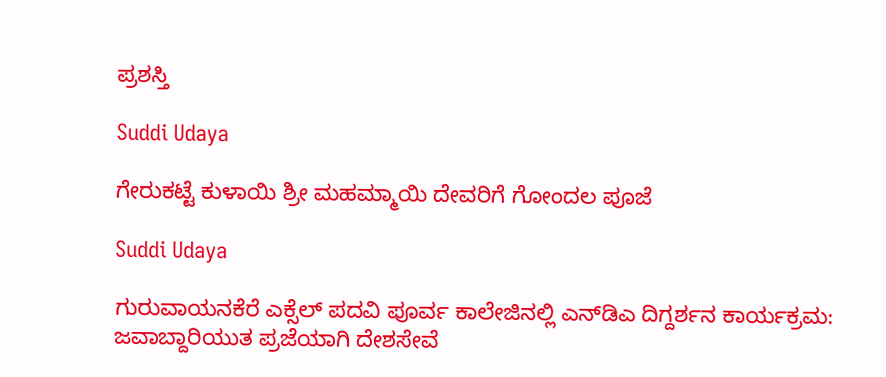ಪ್ರಶಸ್ತಿ

Suddi Udaya

ಗೇರುಕಟ್ಟೆ ಕುಳಾಯಿ ಶ್ರೀ ಮಹಮ್ಮಾಯಿ ದೇವರಿಗೆ ಗೋಂದಲ ಪೂಜೆ

Suddi Udaya

ಗುರುವಾಯನಕೆರೆ ಎಕ್ಸೆಲ್ ಪದವಿ ಪೂರ್ವ ಕಾಲೇಜಿನಲ್ಲಿ ಎನ್‌ಡಿಎ ದಿಗ್ದರ್ಶನ ಕಾರ್ಯಕ್ರಮ: ಜವಾಬ್ದಾರಿಯುತ ಪ್ರಜೆಯಾಗಿ ದೇಶಸೇವೆ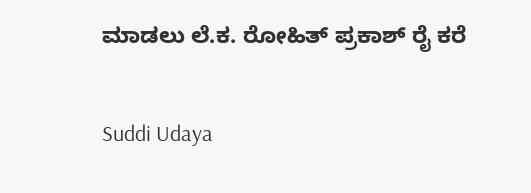ಮಾಡಲು ಲೆ.ಕ. ರೋಹಿತ್ ಪ್ರಕಾಶ್ ರೈ ಕರೆ

Suddi Udaya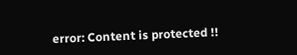error: Content is protected !!